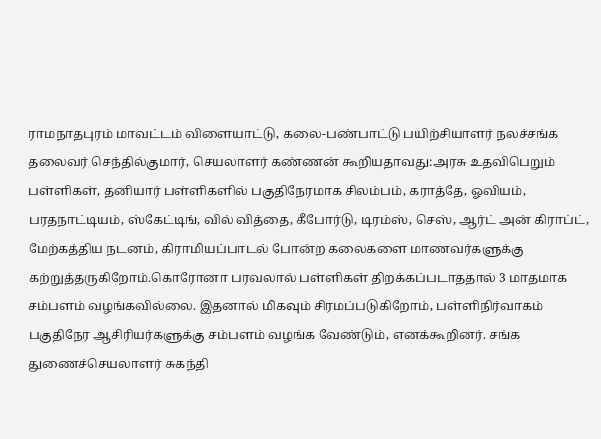ராமநாதபுரம் மாவட்டம் விளையாட்டு, கலை-பண்பாட்டு பயிற்சியாளர் நலச்சங்க தலைவர் செந்தில்குமார், செயலாளர் கண்ணன் கூறியதாவது:அரசு உதவிபெறும் பள்ளிகள், தனியார் பள்ளிகளில் பகுதிநேரமாக சிலம்பம், கராத்தே, ஓவியம், பரதநாட்டியம், ஸ்கேட்டிங், வில் வித்தை, கீபோர்டு, டிரம்ஸ், செஸ், ஆர்ட் அன் கிராப்ட், மேற்கத்திய நடனம், கிராமியப்பாடல் போன்ற கலைகளை மாணவர்களுக்கு கற்றுத்தருகிறோம்.கொரோனா பரவலால் பள்ளிகள் திறக்கப்படாததால் 3 மாதமாக சம்பளம் வழங்கவில்லை. இதனால் மிகவும் சிரமப்படுகிறோம், பள்ளிநிர்வாகம் பகுதிநேர ஆசிரியர்களுக்கு சம்பளம் வழங்க வேண்டும், எனக்கூறினர். சங்க துணைச்செயலாளர் சுகந்தி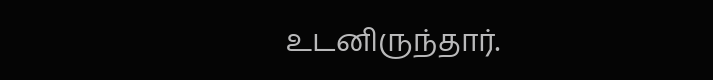உடனிருந்தார்.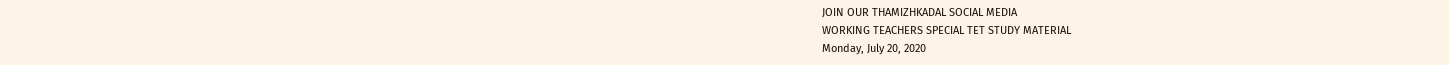JOIN OUR THAMIZHKADAL SOCIAL MEDIA
WORKING TEACHERS SPECIAL TET STUDY MATERIAL
Monday, July 20, 2020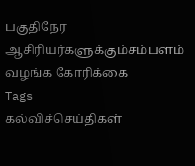பகுதிநேர ஆசிரியர்களுக்கும்சம்பளம் வழங்க கோரிக்கை
Tags
கல்விச்செய்திகள்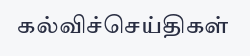கல்விச்செய்திகள்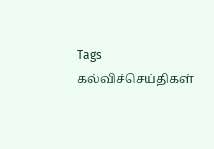Tags
கல்விச்செய்திகள்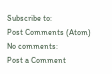Subscribe to:
Post Comments (Atom)
No comments:
Post a Comment